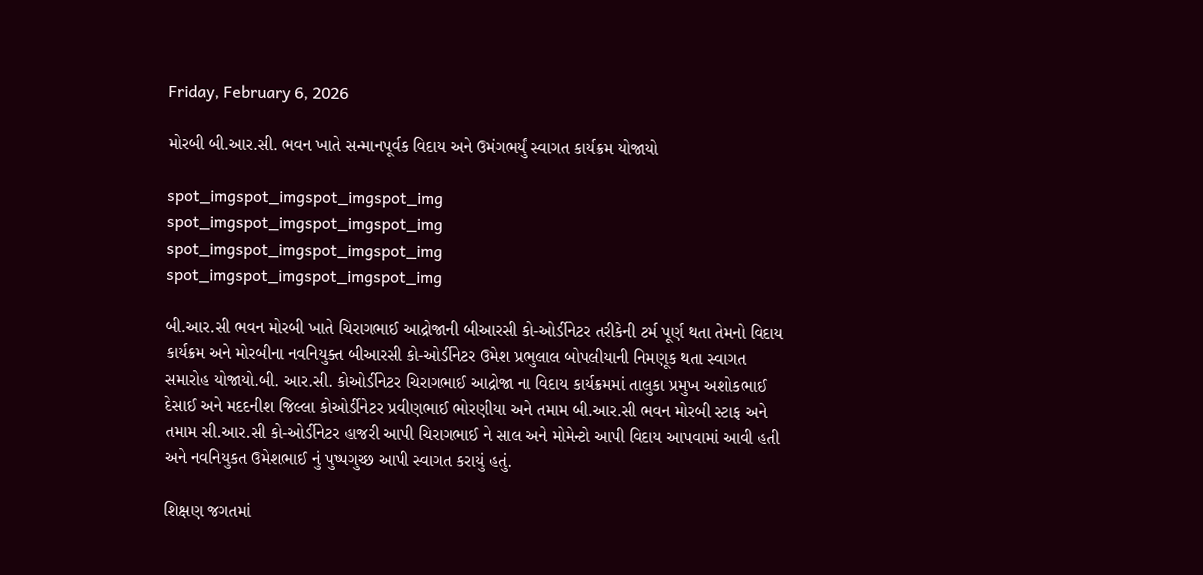Friday, February 6, 2026

મોરબી બી.આર.સી. ભવન ખાતે સન્માનપૂર્વક વિદાય અને ઉમંગભર્યું સ્વાગત કાર્યક્રમ યોજાયો

spot_imgspot_imgspot_imgspot_img
spot_imgspot_imgspot_imgspot_img
spot_imgspot_imgspot_imgspot_img
spot_imgspot_imgspot_imgspot_img

બી.આર.સી ભવન મોરબી ખાતે ચિરાગભાઈ આદ્રોજાની બીઆરસી કો-ઓર્ડીનેટર તરીકેની ટર્મ પૂર્ણ થતા તેમનો વિદાય કાર્યક્રમ અને મોરબીના નવનિયુક્ત બીઆરસી કો-ઓર્ડીનેટર ઉમેશ પ્રભુલાલ બોપલીયાની નિમણૂક થતા સ્વાગત સમારોહ યોજાયો.બી. આર.સી. કોઓર્ડીનેટર ચિરાગભાઈ આદ્રોજા ના વિદાય કાર્યક્રમમાં તાલુકા પ્રમુખ અશોકભાઈ દેસાઈ અને મદદનીશ જિલ્લા કોઓર્ડીનેટર પ્રવીણભાઈ ભોરણીયા અને તમામ બી.આર.સી ભવન મોરબી સ્ટાફ અને તમામ સી.આર.સી કો-ઓર્ડીનેટર હાજરી આપી ચિરાગભાઈ ને સાલ અને મોમેન્ટો આપી વિદાય આપવામાં આવી હતી અને નવનિયુકત ઉમેશભાઈ નું પુષ્પગુચ્છ આપી સ્વાગત કરાયું હતું.

શિક્ષણ જગતમાં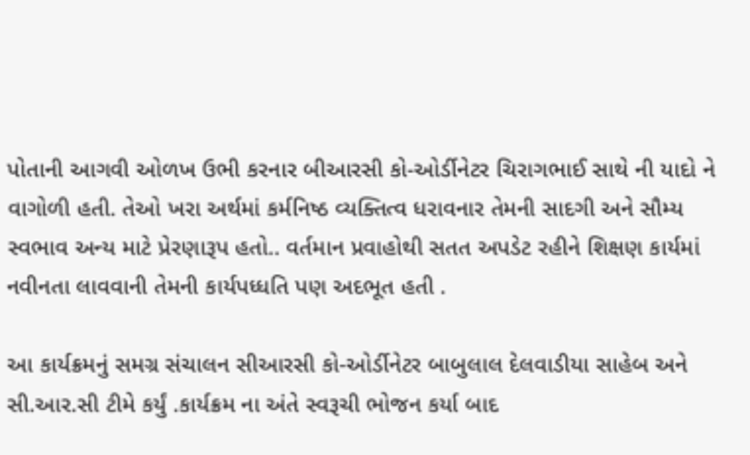પોતાની આગવી ઓળખ ઉભી કરનાર બીઆરસી કો-ઓર્ડીનેટર ચિરાગભાઈ સાથે ની યાદો ને વાગોળી હતી. તેઓ ખરા અર્થમાં કર્મનિષ્ઠ વ્યક્તિત્વ ધરાવનાર તેમની સાદગી અને સૌમ્ય સ્વભાવ અન્ય માટે પ્રેરણારૂપ હતો.. વર્તમાન પ્રવાહોથી સતત અપડેટ રહીને શિક્ષણ કાર્યમાં નવીનતા લાવવાની તેમની કાર્યપધ્ધતિ પણ અદભૂત હતી .

આ કાર્યક્રમનું સમગ્ર સંચાલન સીઆરસી કો-ઓર્ડીનેટર બાબુલાલ દેલવાડીયા સાહેબ અને સી.આર.સી ટીમે કર્યું .કાર્યક્રમ ના અંતે સ્વરૂચી ભોજન કર્યા બાદ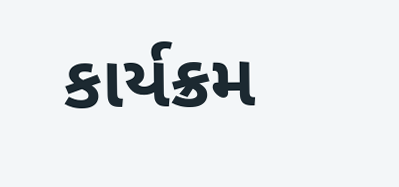કાર્યક્રમ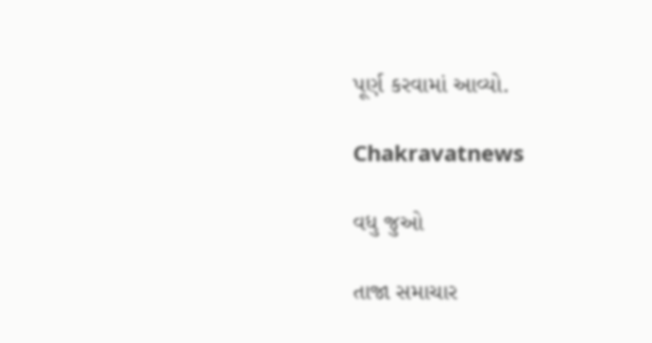પૂર્ણ કરવામાં આવ્યો.

Chakravatnews

વધુ જુઓ

તાજા સમાચાર